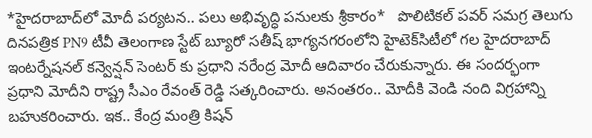*హైదరాబాద్‌లో మోదీ పర్యటన.. పలు అభివృద్ధి పనులకు శ్రీకారం*   పొలిటికల్ పవర్ సమగ్ర తెలుగు దినపత్రిక PN9 టీవీ తెలంగాణ స్టేట్ బ్యూరో సతీష్ భాగ్యనగరంలోని హైటెక్‌సిటీలో గల హైదరాబాద్ ఇంటర్నేషనల్ కన్వెన్షన్ సెంటర్ కు ప్రధాని నరేంద్ర మోదీ ఆదివారం చేరుకున్నారు. ఈ సందర్భంగా ప్రధాని మోదీని రాష్ట్ర సీఎం రేవంత్‌ రెడ్డి సత్కరించారు. అనంతరం.. మోదీకి వెండి నంది విగ్రహాన్ని బహుకరించారు. ఇక.. కేంద్ర మంత్రి కిషన్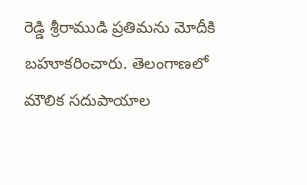రెడ్డి శ్రీరాముడి ప్రతిమను మోదీకి బహూకరించారు. తెలంగాణలో మౌలిక సదుపాయాల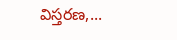విస్తరణ,...